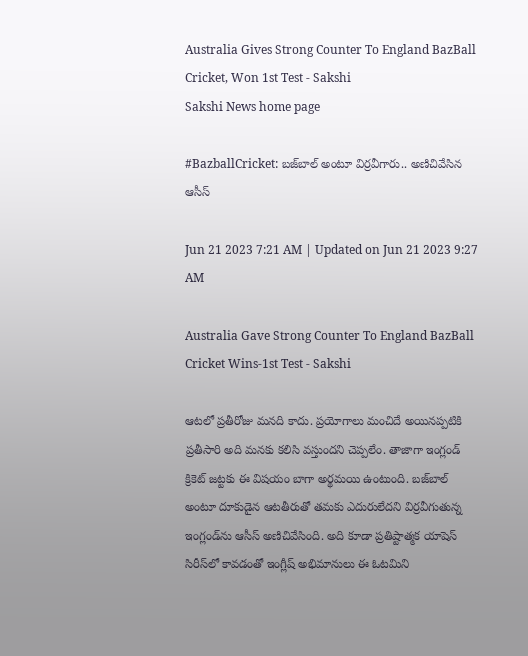Australia Gives Strong Counter To England BazBall Cricket, Won 1st Test - Sakshi
Sakshi News home page

#BazballCricket: బజ్‌బాల్‌ అంటూ విర్రవీగారు.. అణిచివేసిన ఆసీస్‌

Jun 21 2023 7:21 AM | Updated on Jun 21 2023 9:27 AM

Australia Gave Strong Counter To England BazBall Cricket Wins-1st Test - Sakshi

ఆటలో ప్రతీరోజు మనది కాదు. ప్రయోగాలు మంచిదే అయినప్పటికి ప్రతీసారి అది మనకు కలిసి వస్తుందని చెప్పలేం. తాజాగా ఇంగ్లండ్‌ క్రికెట్‌ జట్టకు ఈ విషయం బాగా అర్థమయి ఉంటుంది. బజ్‌బాల్‌  అంటూ దూకుడైన ఆటతీరుతో తమకు ఎదురులేదని విర్రవీగుతున్న ఇంగ్లండ్‌ను ఆసీస్‌ అణిచివేసింది. అది కూడా ప్రతిష్టాత్మక యాషెస్‌ సిరీస్‌లో కావడంతో ఇంగ్లీష్‌ అభిమానులు ఈ ఓటమిని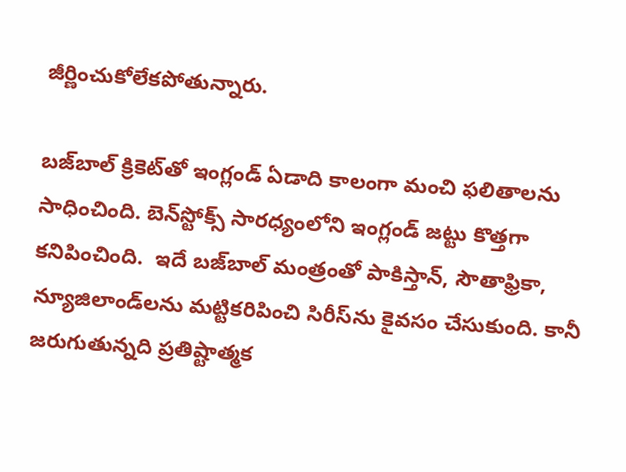జీర్ణించుకోలేకపోతున్నారు.

బజ్‌బాల్‌ క్రికెట్‌తో ఇంగ్లండ్‌ ఏడాది కాలంగా మంచి ఫలితాలను సాధించింది. బెన్‌స్టోక్స్‌ సారధ్యంలోని ఇంగ్లండ్‌ జట్టు కొత్తగా కనిపించింది.  ఇదే బజ్‌బాల్‌ మంత్రంతో పాకిస్తాన్‌, సౌతాఫ్రికా, న్యూజిలాండ్‌లను మట్టికరిపించి సిరీస్‌ను కైవసం చేసుకుంది. కానీ జరుగుతున్నది ప్రతిష్టాత్మక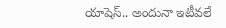యాషెస్‌.. అందునా ఇటీవలే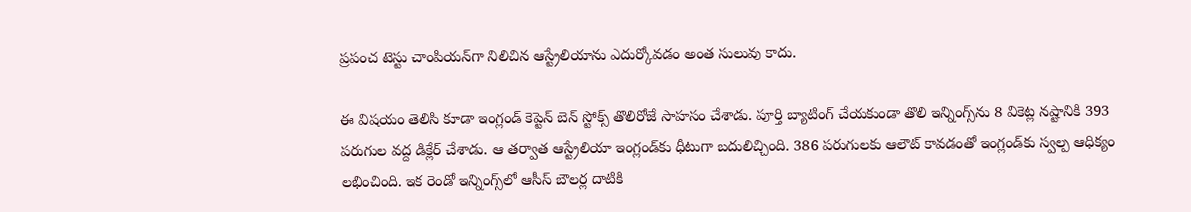ప్రపంచ టెస్టు చాంపియన్‌గా నిలిచిన ఆస్ట్రేలియాను ఎదుర్కోవడం అంత సులువు కాదు.

ఈ విషయం తెలిసి కూడా ఇంగ్లండ్‌ కెప్టెన్‌ బెన్‌ స్టోక్స్‌ తొలిరోజే సాహసం చేశాడు. పూర్తి బ్యాటింగ్‌ చేయకుండా తొలి ఇన్నింగ్స్‌ను 8 వికెట్ల నష్టానికి 393 పరుగుల వద్ద డిక్లేర్‌ చేశాడు. ఆ తర్వాత ఆస్ట్రేలియా ఇంగ్లండ్‌కు ధీటుగా బదులిచ్చింది. 386 పరుగులకు ఆలౌట్‌ కావడంతో ఇంగ్లండ్‌కు స్వల్ప ఆధిక్యం లభించింది. ఇక రెండో ఇన్నింగ్స్‌లో ఆసీస్‌ బౌలర్ల దాటికి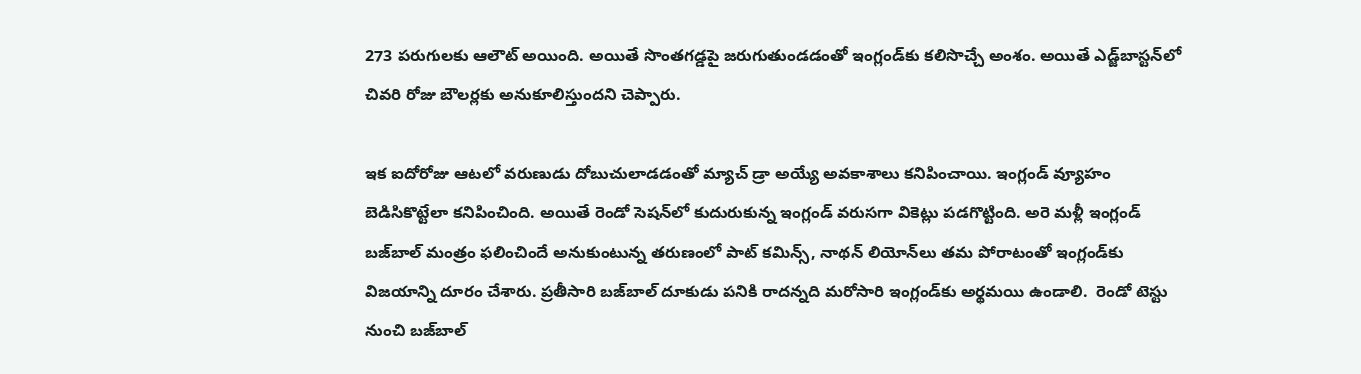273 పరుగులకు ఆలౌట్‌ అయింది. అయితే సొంతగడ్డపై జరుగుతుండడంతో ఇంగ్లండ్‌కు కలిసొచ్చే అంశం. అయితే ఎడ్జ్‌బాస్టన్‌లో చివరి రోజు బౌలర్లకు అనుకూలిస్తుందని చెప్పారు.

ఇక ఐదోరోజు ఆటలో వరుణుడు దోబుచులాడడంతో మ్యాచ్‌ డ్రా అయ్యే అవకాశాలు కనిపించాయి. ఇంగ్లండ్‌ వ్యూహం బెడిసికొట్టేలా కనిపించింది. అయితే రెండో సెషన్‌లో కుదురుకున్న ఇంగ్లండ్‌ వరుసగా వికెట్లు పడగొట్టింది. అరె మళ్లీ ఇంగ్లండ్‌ బజ్‌బాల్‌ మంత్రం ఫలించిందే అనుకుంటున్న తరుణంలో పాట్‌ కమిన్స్‌, నాథన్‌ లియోన్‌లు తమ పోరాటంతో ఇంగ్లండ్‌కు విజయాన్ని దూరం చేశారు. ప్రతీసారి బజ్‌బాల్‌ దూకుడు పనికి రాదన్నది మరోసారి ఇంగ్లండ్‌కు అర్థమయి ఉండాలి.  రెండో టెస్టు నుంచి బజ్‌బాల్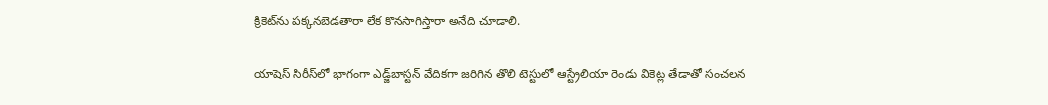క్రికెట్‌ను పక్కనబెడతారా లేక కొనసాగిస్తారా అనేది చూడాలి.

యాషెస్‌ సిరీస్‌లో భాగంగా ఎడ్జ్‌బాస్టన్‌ వేదికగా జరిగిన తొలి టెస్టులో ఆస్ట్రేలియా రెండు వికెట్ల తేడాతో సంచలన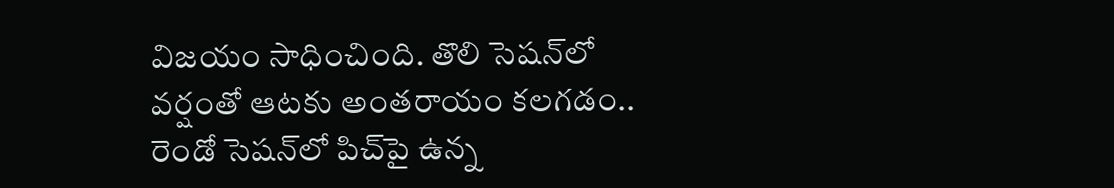విజయం సాధించింది. తొలి సెషన్‌లో వర్షంతో ఆటకు అంతరాయం కలగడం.. రెండో సెషన్‌లో పిచ్‌పై ఉన్న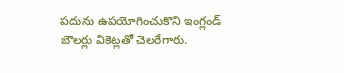పదును ఉపయోగించుకొని ఇంగ్లండ్‌ బౌలర్లు వికెట్లతో చెలరేగారు.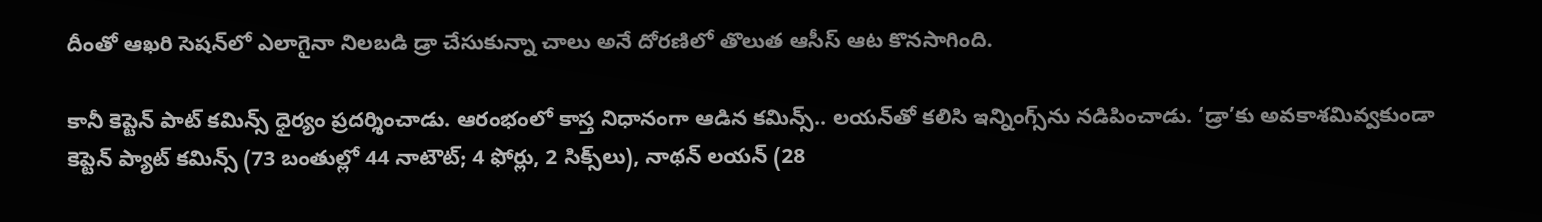దీంతో ఆఖరి సెషన్‌లో ఎలాగైనా నిలబడి డ్రా చేసుకున్నా చాలు అనే దోరణిలో తొలుత ఆసీస్‌ ఆట కొనసాగింది.

కానీ కెప్టెన్‌ పాట్‌ కమిన్స్‌ ధైర్యం ప్రదర్శించాడు. ఆరంభంలో కాస్త నిధానంగా ఆడిన కమిన్స్‌.. లయన్‌తో కలిసి ఇన్నింగ్స్‌ను నడిపించాడు. ‘డ్రా’కు అవకాశమివ్వకుండా కెప్టెన్‌ ప్యాట్‌ కమిన్స్‌ (73 బంతుల్లో 44 నాటౌట్‌; 4 ఫోర్లు, 2 సిక్స్‌లు), నాథన్‌ లయన్‌ (28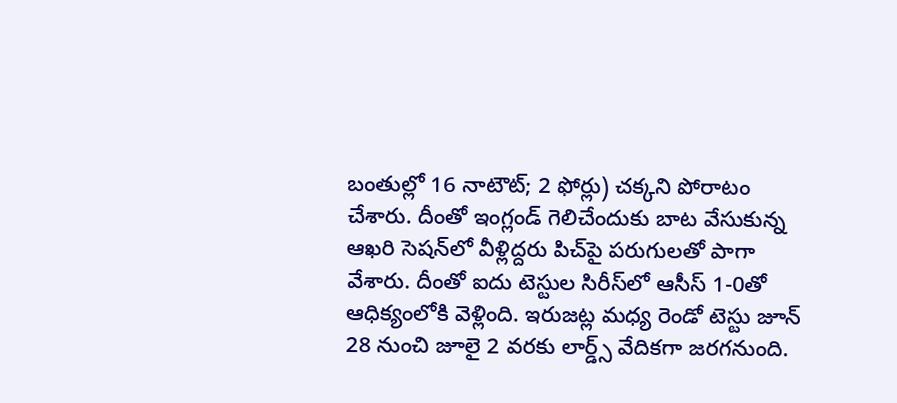బంతుల్లో 16 నాటౌట్‌; 2 ఫోర్లు) చక్కని పోరాటం చేశారు. దీంతో ఇంగ్లండ్‌ గెలిచేందుకు బాట వేసుకున్న ఆఖరి సెషన్‌లో వీళ్లిద్దరు పిచ్‌పై పరుగులతో పాగా వేశారు. దీంతో ఐదు టెస్టుల సిరీస్‌లో ఆసీస్‌ 1-0తో ఆధిక్యంలోకి వెళ్లింది. ఇరుజట్ల మధ్య రెండో టెస్టు జూన్‌ 28 నుంచి జూలై 2 వరకు లార్డ్స్‌ వేదికగా జరగనుంది.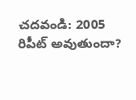చదవండి: 2005 రిపీట్‌ అవుతుందా?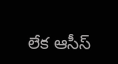లేక ఆసీస్‌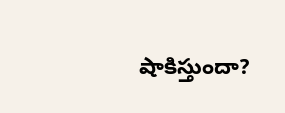షాకిస్తుందా?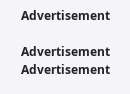Advertisement

Advertisement
Advertisement